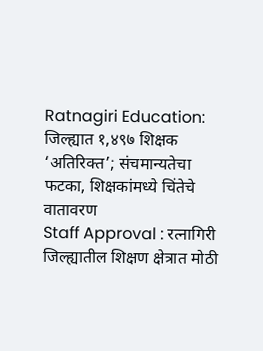Ratnagiri Education: जिल्ह्यात १,४९७ शिक्षक ‘अतिरिक्त’; संचमान्यतेचा फटका, शिक्षकांमध्ये चिंतेचे वातावरण
Staff Approval : रत्नागिरी जिल्ह्यातील शिक्षण क्षेत्रात मोठी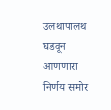उलथापालथ घडवून आणणारा निर्णय समोर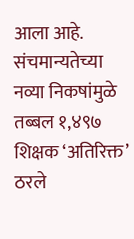आला आहे. संचमान्यतेच्या नव्या निकषांमुळे तब्बल १,४९७ शिक्षक ‘अतिरिक्त’ ठरले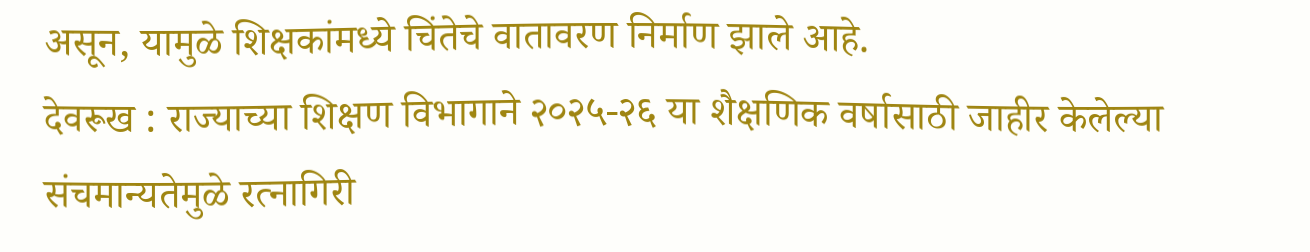असून, यामुळे शिक्षकांमध्ये चिंतेचे वातावरण निर्माण झाले आहे.
देवरूख : राज्याच्या शिक्षण विभागाने २०२५-२६ या शैक्षणिक वर्षासाठी जाहीर केलेल्या संचमान्यतेमुळे रत्नागिरी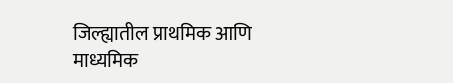जिल्ह्यातील प्राथमिक आणि माध्यमिक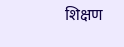शिक्षण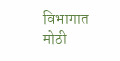विभागात मोठी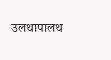उलथापालथ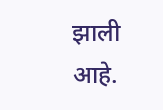झाली आहे.